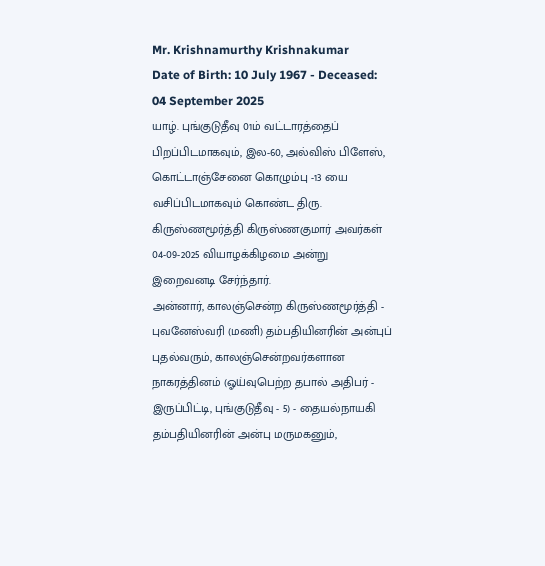Mr. Krishnamurthy Krishnakumar
Date of Birth: 10 July 1967 - Deceased: 04 September 2025
யாழ். புங்குடுதீவு 01ம் வட்டாரத்தைப் பிறப்பிடமாகவும், இல-60, அல்விஸ் பிளேஸ், கொட்டாஞ்சேனை கொழும்பு -13 யை வசிப்பிடமாகவும் கொண்ட திரு. கிருஸ்ணமூர்த்தி கிருஸ்ணகுமார் அவர்கள் 04-09-2025 வியாழக்கிழமை அன்று இறைவனடி சேர்ந்தார்.
அன்னார், காலஞ்சென்ற கிருஸ்ணமூர்த்தி - புவனேஸ்வரி (மணி) தம்பதியினரின் அன்புப் புதல்வரும், காலஞ்சென்றவர்களான நாகரத்தினம் (ஓய்வுபெற்ற தபால் அதிபர் - இருப்பிட்டி, புங்குடுதீவு - 5) - தையல்நாயகி தம்பதியினரின் அன்பு மருமகனும்,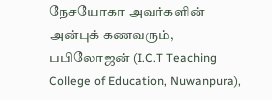நேசயோகா அவர்களின் அன்புக் கணவரும்,
பபிலோஜன் (I.C.T Teaching College of Education, Nuwanpura),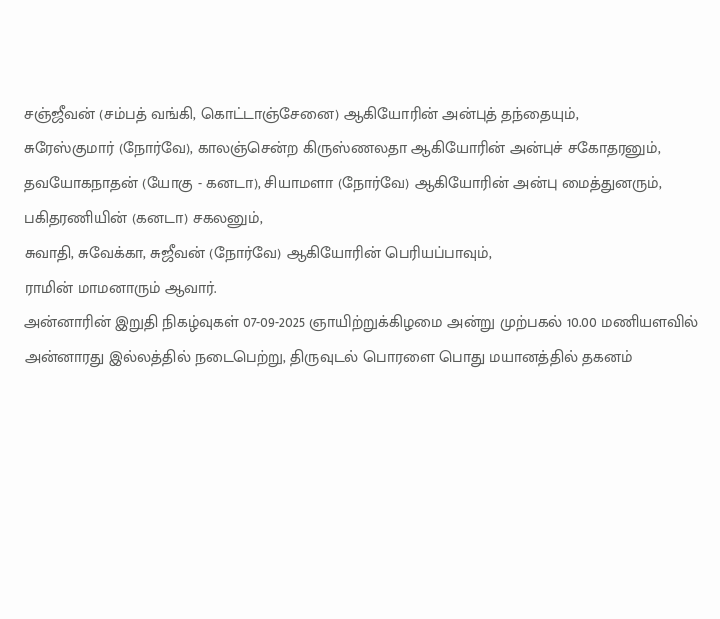சஞ்ஜீவன் (சம்பத் வங்கி, கொட்டாஞ்சேனை) ஆகியோரின் அன்புத் தந்தையும்,
சுரேஸ்குமார் (நோர்வே), காலஞ்சென்ற கிருஸ்ணலதா ஆகியோரின் அன்புச் சகோதரனும்,
தவயோகநாதன் (யோகு - கனடா), சியாமளா (நோர்வே) ஆகியோரின் அன்பு மைத்துனரும்,
பகிதரணியின் (கனடா) சகலனும்,
சுவாதி, சுவேக்கா, சுஜீவன் (நோர்வே) ஆகியோரின் பெரியப்பாவும்,
ராமின் மாமனாரும் ஆவார்.
அன்னாரின் இறுதி நிகழ்வுகள் 07-09-2025 ஞாயிற்றுக்கிழமை அன்று முற்பகல் 10.00 மணியளவில் அன்னாரது இல்லத்தில் நடைபெற்று, திருவுடல் பொரளை பொது மயானத்தில் தகனம்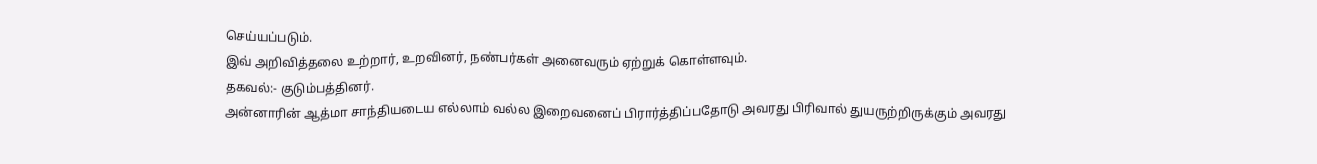செய்யப்படும்.
இவ் அறிவித்தலை உற்றார், உறவினர், நண்பர்கள் அனைவரும் ஏற்றுக் கொள்ளவும்.
தகவல்:- குடும்பத்தினர்.
அன்னாரின் ஆத்மா சாந்தியடைய எல்லாம் வல்ல இறைவனைப் பிரார்த்திப்பதோடு அவரது பிரிவால் துயருற்றிருக்கும் அவரது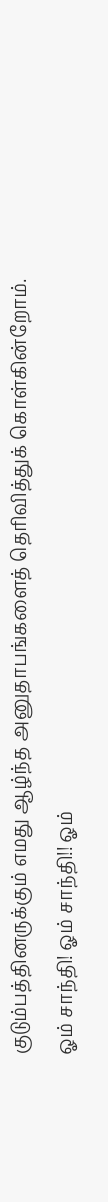குடும்பத்தினருக்கும் எமது ஆழ்ந்த அனுதாபங்களைத் தெரிவித்துக் கொள்கின்றோம்.
ஓம் சாந்தி! ஓம் சாந்தி!! ஓம்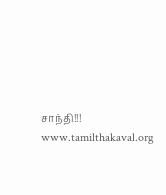சாந்தி!!!
www.tamilthakaval.org